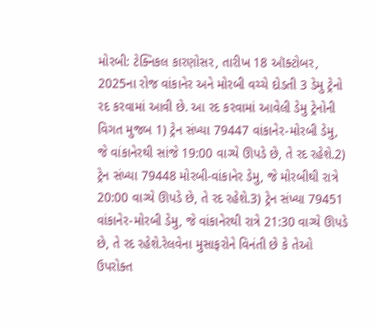મોરબી: ટેક્નિકલ કારણોસર, તારીખ 18 ઑક્ટોબર, 2025ના રોજ વાંકાનેર અને મોરબી વચ્ચે દોડતી 3 ડેમુ ટ્રેનો રદ કરવામાં આવી છે. આ રદ કરવામાં આવેલી ડેમુ ટ્રેનોની વિગત મુજબ 1) ટ્રેન સંખ્યા 79447 વાંકાનેર-મોરબી ડેમુ, જે વાંકાનેરથી સાંજે 19:00 વાગ્યે ઊપડે છે, તે રદ રહેશે.2) ટ્રેન સંખ્યા 79448 મોરબી-વાંકાનેર ડેમુ, જે મોરબીથી રાત્રે 20:00 વાગ્યે ઊપડે છે, તે રદ રહેશે.3) ટ્રેન સંખ્યા 79451 વાંકાનેર-મોરબી ડેમુ, જે વાંકાનેરથી રાત્રે 21:30 વાગ્યે ઊપડે છે, તે રદ રહેશે.રેલવેના મુસાફરોને વિનંતી છે કે તેઓ ઉપરોક્ત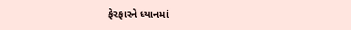ફેરફારને ધ્યાનમાં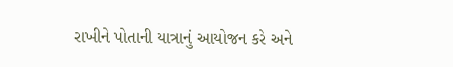રાખીને પોતાની યાત્રાનું આયોજન કરે અને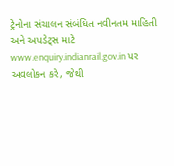ટ્રેનોના સંચાલન સંબંધિત નવીનતમ માહિતી અને અપડેટ્સ માટે www.enquiry.indianrail.gov.in પર અવલોકન કરે, જેથી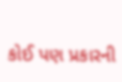કોઈ પણ પ્રકારની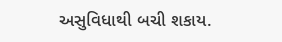અસુવિધાથી બચી શકાય.